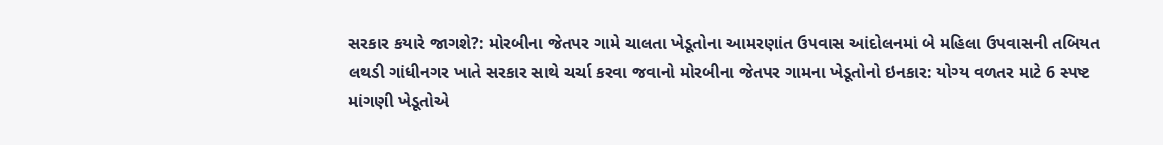સરકાર કયારે જાગશે?: મોરબીના જેતપર ગામે ચાલતા ખેડૂતોના આમરણાંત ઉપવાસ આંદોલનમાં બે મહિલા ઉપવાસની તબિયત લથડી ગાંધીનગર ખાતે સરકાર સાથે ચર્ચા કરવા જવાનો મોરબીના જેતપર ગામના ખેડૂતોનો ઇનકાર: યોગ્ય વળતર માટે 6 સ્પષ્ટ માંગણી ખેડૂતોએ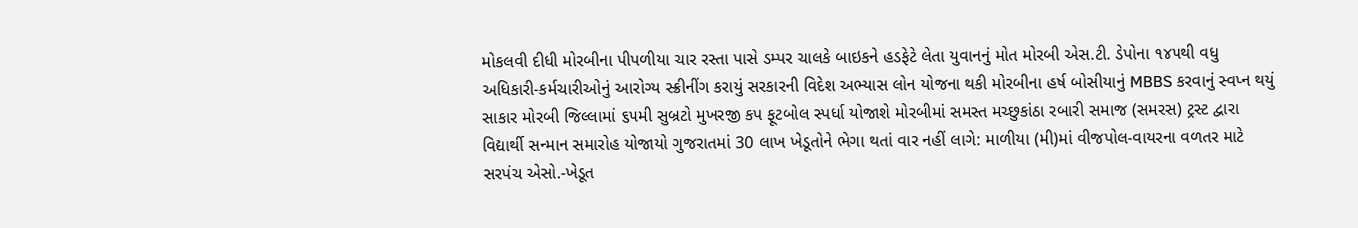મોકલવી દીધી મોરબીના પીપળીયા ચાર રસ્તા પાસે ડમ્પર ચાલકે બાઇકને હડફેટે લેતા યુવાનનું મોત મોરબી એસ.ટી. ડેપોના ૧૪૫થી વધુ અધિકારી-કર્મચારીઓનું આરોગ્ય સ્ક્રીનીંગ કરાયું સરકારની વિદેશ અભ્યાસ લોન યોજના થકી મોરબીના હર્ષ બોસીયાનું MBBS કરવાનું સ્વપ્ન થયું સાકાર મોરબી જિલ્લામાં ૬૫મી સુબ્રટો મુખરજી કપ ફૂટબોલ સ્પર્ધા યોજાશે મોરબીમાં સમસ્ત મચ્છુકાંઠા રબારી સમાજ (સમરસ) ટ્રસ્ટ દ્વારા વિદ્યાર્થી સન્માન સમારોહ યોજાયો ગુજરાતમાં 30 લાખ ખેડૂતોને ભેગા થતાં વાર નહીં લાગે: માળીયા (મી)માં વીજપોલ-વાયરના વળતર માટે સરપંચ એસો.-ખેડૂત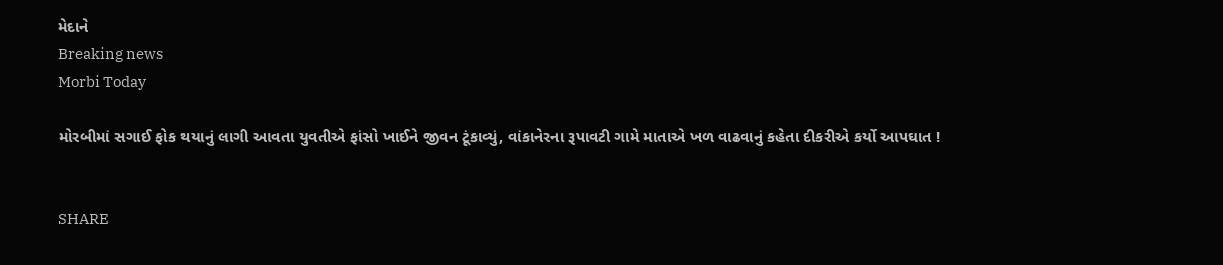મેદાને
Breaking news
Morbi Today

મોરબીમાં સગાઈ ફોક થયાનું લાગી આવતા યુવતીએ ફાંસો ખાઈને જીવન ટૂંકાવ્યું, વાંકાનેરના રૂપાવટી ગામે માતાએ ખળ વાઢવાનું કહેતા દીકરીએ કર્યો આપઘાત !


SHARE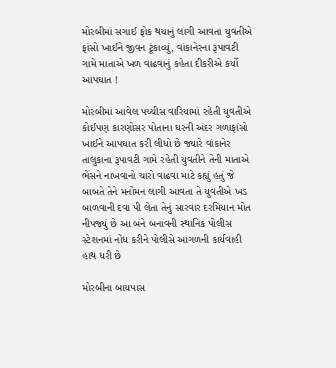મોરબીમાં સગાઈ ફોક થયાનું લાગી આવતા યુવતીએ ફાંસો ખાઈને જીવન ટૂંકાવ્યું, વાંકાનેરના રૂપાવટી ગામે માતાએ ખળ વાઢવાનું કહેતા દીકરીએ કર્યો આપઘાત !

મોરબીમાં આવેલ પચ્ચીસ વારિયામાં રહેતી યુવતીએ કોઈપણ કારણોસર પોતાના ઘરની અંદર ગળાફાંસો ખાઈને આપઘાત કરી લીધો છે જ્યારે વાંકાનેર તાલુકાના રૂપાવટી ગામે રહેતી યુવતીને તેની માતાએ ભેંસને નાખવાનો ચારો વાઢવા માટે કહ્યું હતું જે બાબતે તેને મનોમન લાગી આવતા તે યુવતીએ ખડ બાળવાની દવા પી લેતા તેનું સારવાર દરમિયાન મોત નીપજ્યું છે આ બંને બનાવની સ્થાનિક પોલીસ સ્ટેશનમાં નોંધ કરીને પોલીસે આગળની કાર્યવાહી હાથ ધરી છે

મોરબીના બાયપાસ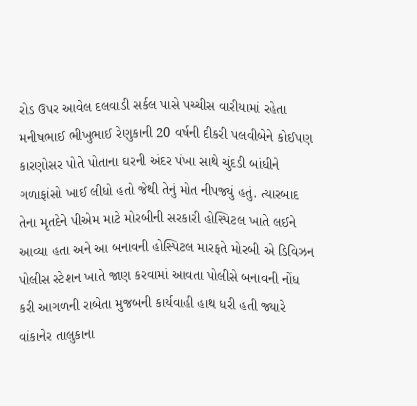રોડ ઉપર આવેલ દલવાડી સર્કલ પાસે પચ્ચીસ વારીયામાં રહેતા મનીષભાઈ ભીખુભાઈ રેણુકાની 20 વર્ષની દીકરી પલવીબેને કોઈપણ કારણોસર પોતે પોતાના ઘરની અંદર પંખા સાથે ચુંદડી બાંધીને ગળાફાંસો ખાઈ લીધો હતો જેથી તેનું મોત નીપજ્યું હતું. ત્યારબાદ તેના મૃતદેને પીએમ માટે મોરબીની સરકારી હોસ્પિટલ ખાતે લઈને આવ્યા હતા અને આ બનાવની હોસ્પિટલ મારફતે મોરબી એ ડિવિઝન પોલીસ સ્ટેશન ખાતે જાણ કરવામાં આવતા પોલીસે બનાવની નોંધ કરી આગળની રાબેતા મુજબની કાર્યવાહી હાથ ધરી હતી જ્યારે વાંકાનેર તાલુકાના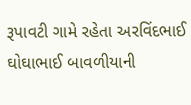રૂપાવટી ગામે રહેતા અરવિંદભાઈ ઘોઘાભાઈ બાવળીયાની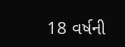18 વર્ષની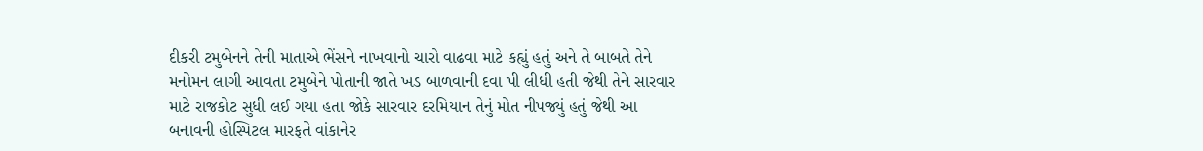દીકરી ટમુબેનને તેની માતાએ ભેંસને નાખવાનો ચારો વાઢવા માટે કહ્યું હતું અને તે બાબતે તેને મનોમન લાગી આવતા ટમુબેને પોતાની જાતે ખડ બાળવાની દવા પી લીધી હતી જેથી તેને સારવાર માટે રાજકોટ સુધી લઈ ગયા હતા જોકે સારવાર દરમિયાન તેનું મોત નીપજ્યું હતું જેથી આ બનાવની હોસ્પિટલ મારફતે વાંકાનેર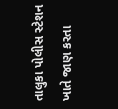તાલુકા પોલીસ સ્ટેશન ખાતે જાણ કરતા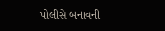પોલીસે બનાવની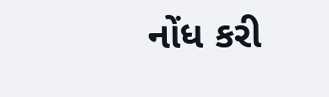નોંધ કરી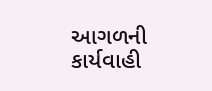આગળની કાર્યવાહી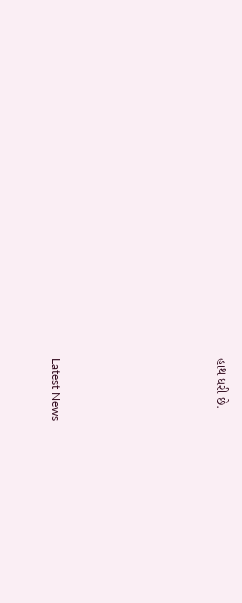હાથ ધરી છે.






Latest News